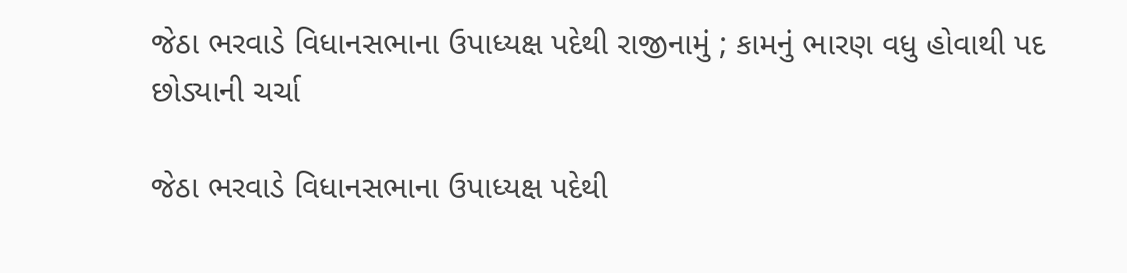જેઠા ભરવાડે વિધાનસભાના ઉપાધ્યક્ષ પદેથી રાજીનામું ; કામનું ભારણ વધુ હોવાથી પદ છોડ્યાની ચર્ચા

જેઠા ભરવાડે વિધાનસભાના ઉપાધ્યક્ષ પદેથી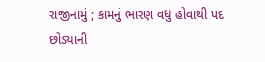રાજીનામું ; કામનું ભારણ વધુ હોવાથી પદ છોડ્યાની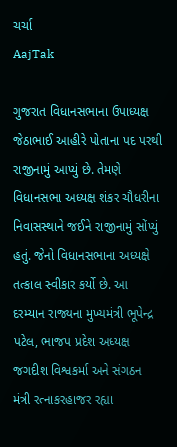ચર્ચા
AajTak

ગુજરાત વિધાનસભાના ઉપાધ્યક્ષ જેઠાભાઈ આહીરે પોતાના પદ પરથી રાજીનામું આપ્યું છે. તેમણે વિધાનસભા અધ્યક્ષ શંકર ચૌધરીના નિવાસસ્થાને જઈને રાજીનામું સોંપ્યું હતું. જેનો વિધાનસભાના અધ્યક્ષે તત્કાલ સ્વીકાર કર્યો છે. આ દરમ્યાન રાજ્યના મુખ્યમંત્રી ભૂપેન્દ્ર પટેલ, ભાજપ પ્રદેશ અધ્યક્ષ જગદીશ વિશ્વકર્મા અને સંગઠન મંત્રી રત્નાકરહાજર રહ્યા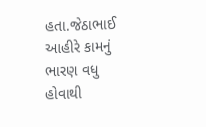હતા.જેઠાભાઈ આહીરે કામનું ભારણ વધુ હોવાથી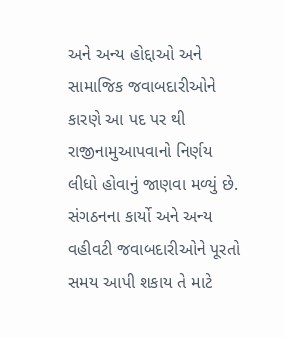અને અન્ય હોદ્દાઓ અને સામાજિક જવાબદારીઓને કારણે આ પદ પર થી રાજીનામુઆપવાનો નિર્ણય લીધો હોવાનું જાણવા મળ્યું છે.
સંગઠનના કાર્યો અને અન્ય વહીવટી જવાબદારીઓને પૂરતો સમય આપી શકાય તે માટે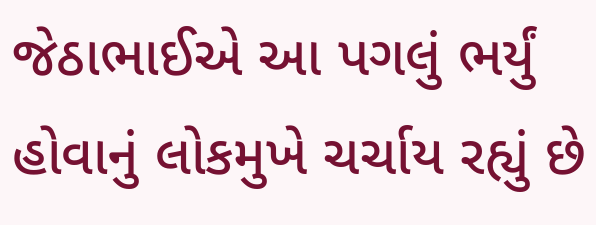જેઠાભાઈએ આ પગલું ભર્યું હોવાનું લોકમુખે ચર્ચાય રહ્યું છે